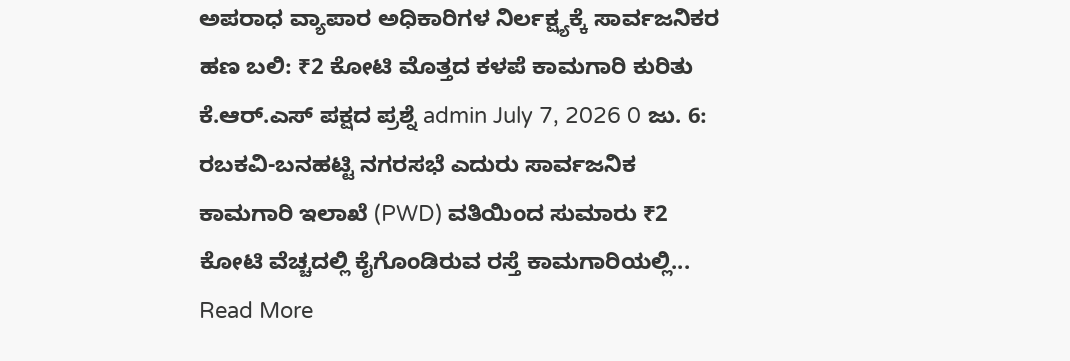ಅಪರಾಧ ವ್ಯಾಪಾರ ಅಧಿಕಾರಿಗಳ ನಿರ್ಲಕ್ಷ್ಯಕ್ಕೆ ಸಾರ್ವಜನಿಕರ ಹಣ ಬಲಿ: ₹2 ಕೋಟಿ ಮೊತ್ತದ ಕಳಪೆ ಕಾಮಗಾರಿ ಕುರಿತು ಕೆ.ಆರ್.ಎಸ್ ಪಕ್ಷದ ಪ್ರಶ್ನೆ admin July 7, 2026 0 ಜು. 6: ರಬಕವಿ-ಬನಹಟ್ಟಿ ನಗರಸಭೆ ಎದುರು ಸಾರ್ವಜನಿಕ ಕಾಮಗಾರಿ ಇಲಾಖೆ (PWD) ವತಿಯಿಂದ ಸುಮಾರು ₹2 ಕೋಟಿ ವೆಚ್ಚದಲ್ಲಿ ಕೈಗೊಂಡಿರುವ ರಸ್ತೆ ಕಾಮಗಾರಿಯಲ್ಲಿ... Read More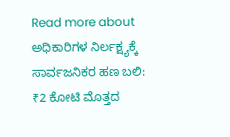Read more about ಅಧಿಕಾರಿಗಳ ನಿರ್ಲಕ್ಷ್ಯಕ್ಕೆ ಸಾರ್ವಜನಿಕರ ಹಣ ಬಲಿ: ₹2 ಕೋಟಿ ಮೊತ್ತದ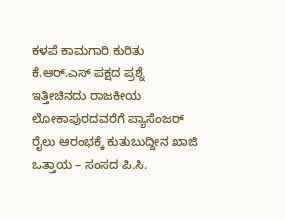ಕಳಪೆ ಕಾಮಗಾರಿ ಕುರಿತು ಕೆ.ಆರ್.ಎಸ್ ಪಕ್ಷದ ಪ್ರಶ್ನೆ
ಇತ್ತೀಚಿನದು ರಾಜಕೀಯ ಲೋಕಾಪುರದವರೆಗೆ ಪ್ಯಾಸೆಂಜರ್ ರೈಲು ಆರಂಭಕ್ಕೆ ಕುತುಬುದ್ದೀನ ಖಾಜಿ ಒತ್ತಾಯ – ಸಂಸದ ಪಿ.ಸಿ.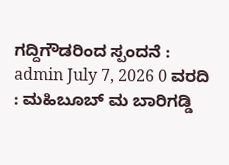ಗದ್ದಿಗೌಡರಿಂದ ಸ್ಪಂದನೆ : admin July 7, 2026 0 ವರದಿ : ಮಹಿಬೂಬ್ ಮ ಬಾರಿಗಡ್ಡಿ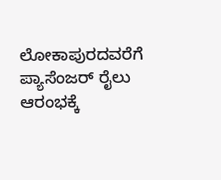ಲೋಕಾಪುರದವರೆಗೆ ಪ್ಯಾಸೆಂಜರ್ ರೈಲು ಆರಂಭಕ್ಕೆ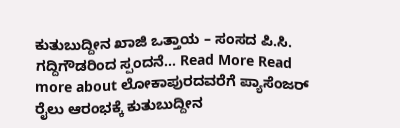ಕುತುಬುದ್ದೀನ ಖಾಜಿ ಒತ್ತಾಯ – ಸಂಸದ ಪಿ.ಸಿ. ಗದ್ದಿಗೌಡರಿಂದ ಸ್ಪಂದನೆ... Read More Read more about ಲೋಕಾಪುರದವರೆಗೆ ಪ್ಯಾಸೆಂಜರ್ ರೈಲು ಆರಂಭಕ್ಕೆ ಕುತುಬುದ್ದೀನ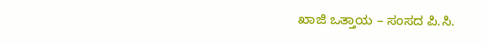ಖಾಜಿ ಒತ್ತಾಯ – ಸಂಸದ ಪಿ.ಸಿ.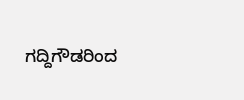ಗದ್ದಿಗೌಡರಿಂದ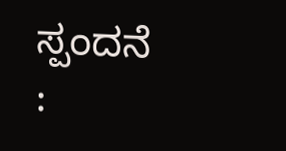ಸ್ಪಂದನೆ :